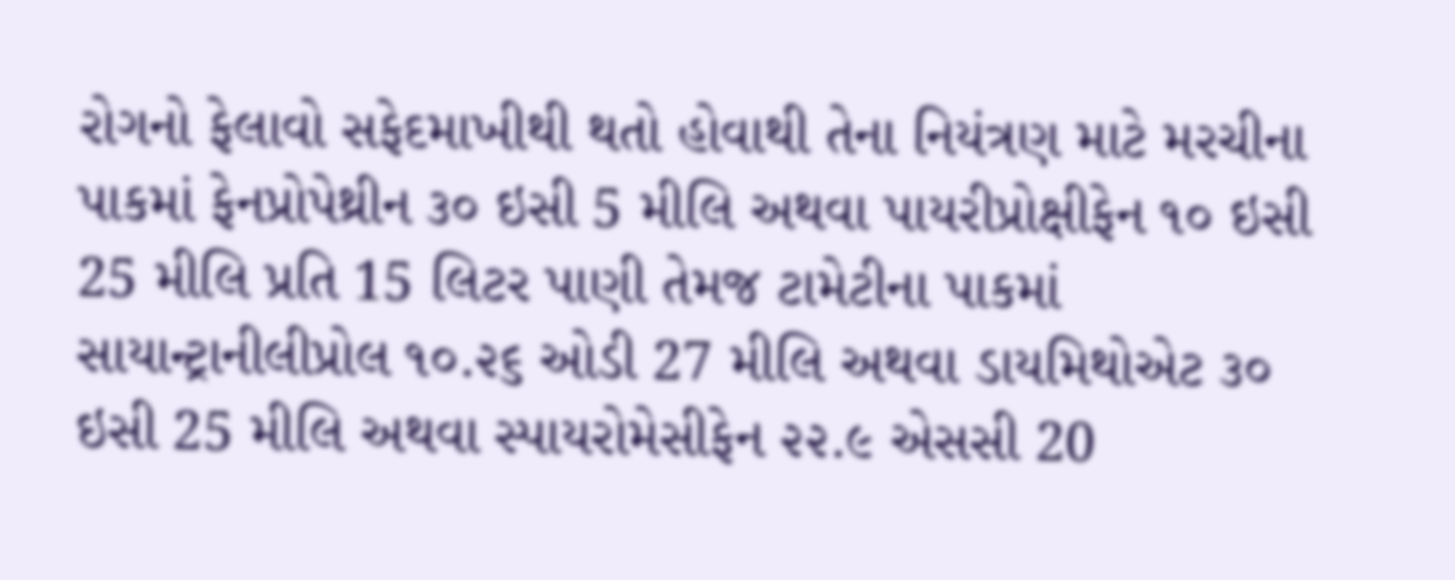રોગનો ફેલાવો સફેદમાખીથી થતો હોવાથી તેના નિયંત્રણ માટે મરચીના પાકમાં ફેનપ્રોપેથ્રીન ૩૦ ઇસી 5 મીલિ અથવા પાયરીપ્રોક્ષીફેન ૧૦ ઇસી 25 મીલિ પ્રતિ 15 લિટર પાણી તેમજ ટામેટીના પાકમાં સાયાન્ટ્રાનીલીપ્રોલ ૧૦.૨૬ ઓડી 27 મીલિ અથવા ડાયમિથોએટ ૩૦ ઇસી 25 મીલિ અથવા સ્પાયરોમેસીફેન ૨૨.૯ એસસી 20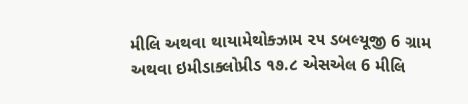મીલિ અથવા થાયામેથોક્ઝામ ૨૫ ડબલ્યૂજી 6 ગ્રામ અથવા ઇમીડાક્લોપ્રીડ ૧૭.૮ એસએલ 6 મીલિ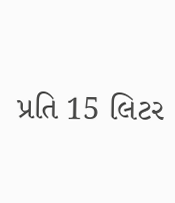પ્રતિ 15 લિટર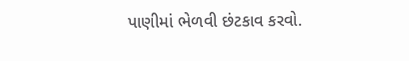પાણીમાં ભેળવી છંટકાવ કરવો.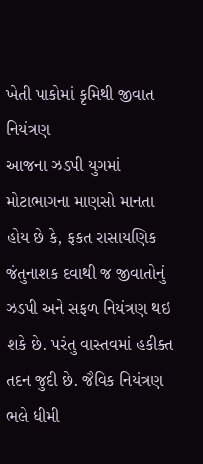ખેતી પાકોમાં કૃમિથી જીવાત નિયંત્રણ
આજના ઝડપી યુગમાં મોટાભાગના માણસો માનતા હોય છે કે, ફકત રાસાયણિક જંતુનાશક દવાથી જ જીવાતોનું ઝડપી અને સફળ નિયંત્રણ થઇ શકે છે. પરંતુ વાસ્તવમાં હકીક્ત તદન જુદી છે. જૈવિક નિયંત્રણ ભલે ધીમી